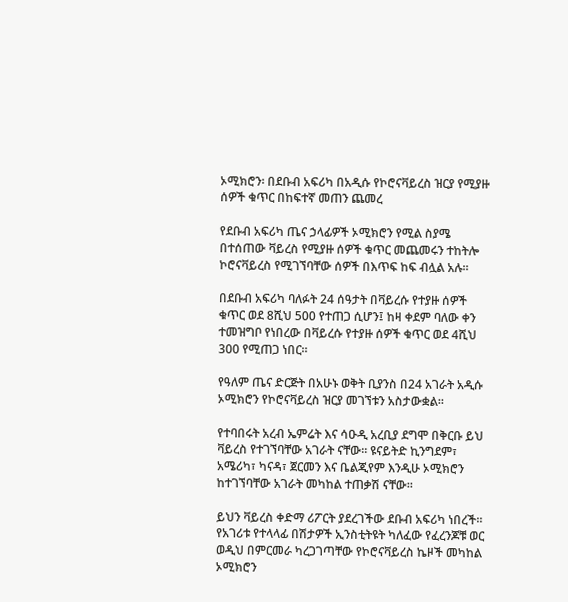ኦሚክሮን፡ በደቡብ አፍሪካ በአዲሱ የኮሮናቫይረስ ዝርያ የሚያዙ ሰዎች ቁጥር በከፍተኛ መጠን ጨመረ

የደቡብ አፍሪካ ጤና ኃላፊዎች ኦሚክሮን የሚል ስያሜ በተሰጠው ቫይረስ የሚያዙ ሰዎች ቁጥር መጨመሩን ተከትሎ ኮሮናቫይረስ የሚገኘባቸው ሰዎች በእጥፍ ከፍ ብሏል አሉ።

በደቡብ አፍሪካ ባለፉት 24 ሰዓታት በቫይረሱ የተያዙ ሰዎች ቁጥር ወደ 8ሺህ 500 የተጠጋ ሲሆን፤ ከዛ ቀደም ባለው ቀን ተመዝግቦ የነበረው በቫይረሱ የተያዙ ሰዎች ቁጥር ወደ 4ሺህ 300 የሚጠጋ ነበር።

የዓለም ጤና ድርጅት በአሁኑ ወቅት ቢያንስ በ24 አገራት አዲሱ ኦሚክሮን የኮሮናቫይረስ ዝርያ መገኘቱን አስታውቋል።

የተባበሩት አረብ ኤምሬት እና ሳዑዲ አረቢያ ደግሞ በቅርቡ ይህ ቫይረስ የተገኘባቸው አገራት ናቸው። ዩናይትድ ኪንግደም፣ አሜሪካ፣ ካናዳ፣ ጀርመን እና ቤልጂየም እንዲሁ ኦሚክሮን ከተገኘባቸው አገራት መካከል ተጠቃሽ ናቸው።

ይህን ቫይረስ ቀድማ ሪፖርት ያደረገችው ደቡብ አፍሪካ ነበረች። የአገሪቱ የተላላፊ በሽታዎች ኢንስቲትዩት ካለፈው የፈረንጆቹ ወር ወዲህ በምርመራ ካረጋገጣቸው የኮሮናቫይረስ ኬዞች መካከል ኦሚክሮን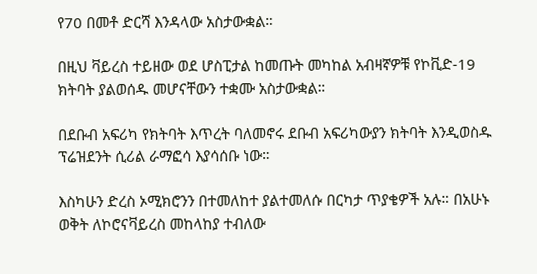የ70 በመቶ ድርሻ እንዳላው አስታውቋል።

በዚህ ቫይረስ ተይዘው ወደ ሆስፒታል ከመጡት መካከል አብዛኛዎቹ የኮቪድ-19 ክትባት ያልወሰዱ መሆናቸውን ተቋሙ አስታውቋል።

በደቡብ አፍሪካ የክትባት እጥረት ባለመኖሩ ደቡብ አፍሪካውያን ክትባት እንዲወስዱ ፕሬዝደንት ሲሪል ራማፎሳ እያሳሰቡ ነው።

እስካሁን ድረስ ኦሚክሮንን በተመለከተ ያልተመለሱ በርካታ ጥያቄዎች አሉ። በአሁኑ ወቅት ለኮሮናቫይረስ መከላከያ ተብለው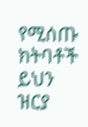የሚሰጡ ክትባቶች ይህን ዝርያ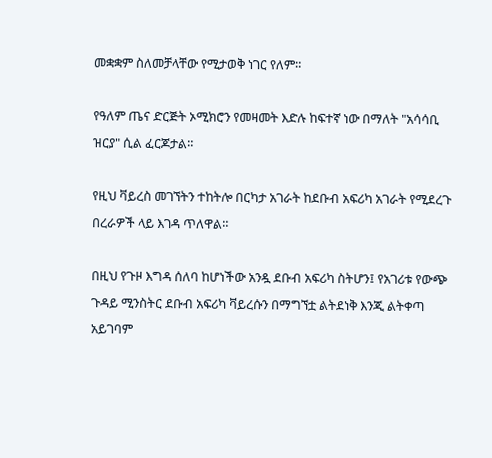መቋቋም ስለመቻላቸው የሚታወቅ ነገር የለም።

የዓለም ጤና ድርጅት ኦሚክሮን የመዛመት እድሉ ከፍተኛ ነው በማለት "አሳሳቢ ዝርያ" ሲል ፈርጆታል።

የዚህ ቫይረስ መገኘትን ተከትሎ በርካታ አገራት ከደቡብ አፍሪካ አገራት የሚደረጉ በረራዎች ላይ እገዳ ጥለዋል።

በዚህ የጉዞ እግዳ ሰለባ ከሆነችው አንዷ ደቡብ አፍሪካ ስትሆን፤ የአገሪቱ የውጭ ጉዳይ ሚንስትር ደቡብ አፍሪካ ቫይረሱን በማግኘቷ ልትደነቅ እንጂ ልትቀጣ አይገባም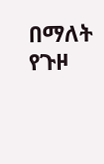በማለት የጉዞ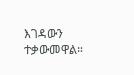እገዳውን ተቃውመዋል።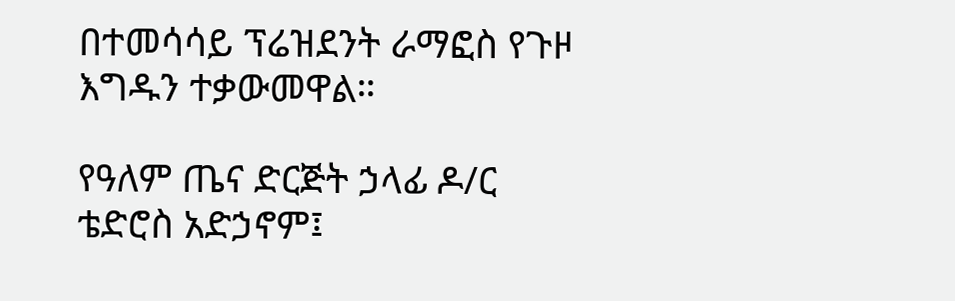በተመሳሳይ ፕሬዝደንት ራማፎስ የጉዞ እግዱን ተቃውመዋል።

የዓለም ጤና ድርጅት ኃላፊ ዶ/ር ቴድሮስ አድኃኖም፤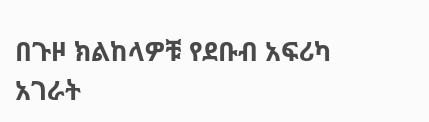በጉዞ ክልከላዎቹ የደቡብ አፍሪካ አገራት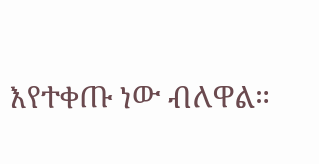እየተቀጡ ነው ብለዋል።